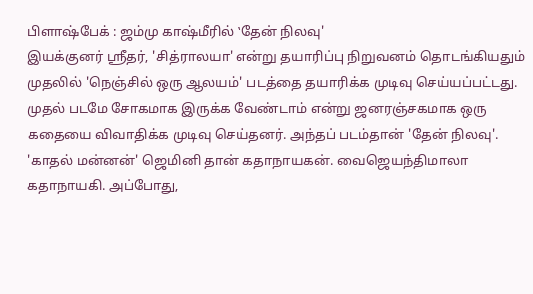பிளாஷ்பேக் : ஜம்மு காஷ்மீரில் ‛தேன் நிலவு'
இயக்குனர் ஸ்ரீதர், 'சித்ராலயா' என்று தயாரிப்பு நிறுவனம் தொடங்கியதும் முதலில் 'நெஞ்சில் ஒரு ஆலயம்' படத்தை தயாரிக்க முடிவு செய்யப்பட்டது. முதல் படமே சோகமாக இருக்க வேண்டாம் என்று ஜனரஞ்சகமாக ஒரு கதையை விவாதிக்க முடிவு செய்தனர். அந்தப் படம்தான் 'தேன் நிலவு'. 'காதல் மன்னன்' ஜெமினி தான் கதாநாயகன். வைஜெயந்திமாலா கதாநாயகி. அப்போது,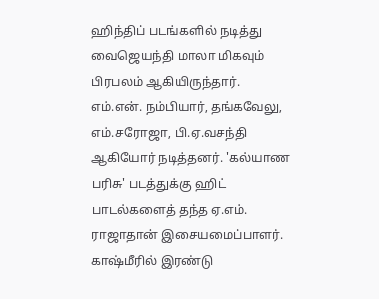ஹிந்திப் படங்களில் நடித்து வைஜெயந்தி மாலா மிகவும் பிரபலம் ஆகியிருந்தார். எம்.என். நம்பியார், தங்கவேலு, எம்.சரோஜா, பி.ஏ.வசந்தி ஆகியோர் நடித்தனர். 'கல்யாண பரிசு' படத்துக்கு ஹிட் பாடல்களைத் தந்த ஏ.எம். ராஜாதான் இசையமைப்பாளர்.
காஷ்மீரில் இரண்டு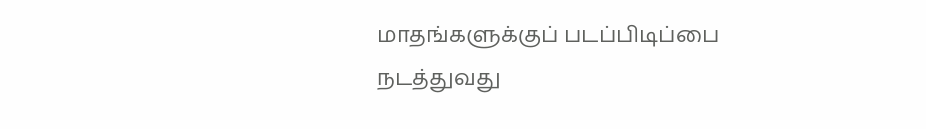மாதங்களுக்குப் படப்பிடிப்பை நடத்துவது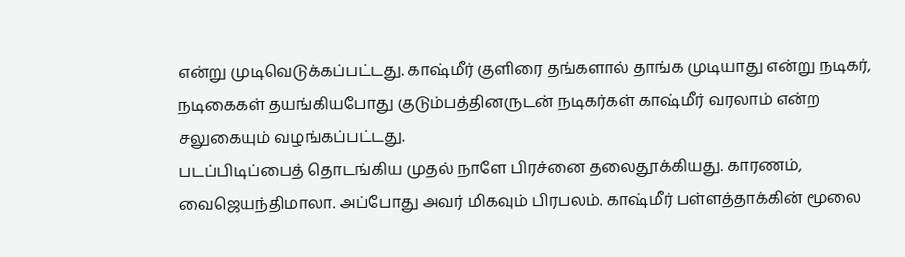என்று முடிவெடுக்கப்பட்டது. காஷ்மீர் குளிரை தங்களால் தாங்க முடியாது என்று நடிகர், நடிகைகள் தயங்கியபோது குடும்பத்தினருடன் நடிகர்கள் காஷ்மீர் வரலாம் என்ற சலுகையும் வழங்கப்பட்டது.
படப்பிடிப்பைத் தொடங்கிய முதல் நாளே பிரச்னை தலைதூக்கியது. காரணம், வைஜெயந்திமாலா. அப்போது அவர் மிகவும் பிரபலம். காஷ்மீர் பள்ளத்தாக்கின் மூலை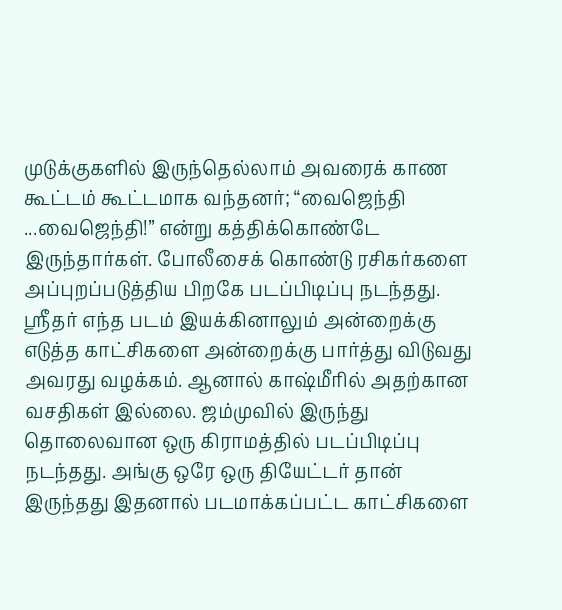முடுக்குகளில் இருந்தெல்லாம் அவரைக் காண கூட்டம் கூட்டமாக வந்தனர்; “வைஜெந்தி ...வைஜெந்தி!” என்று கத்திக்கொண்டே இருந்தார்கள். போலீசைக் கொண்டு ரசிகர்களை அப்புறப்படுத்திய பிறகே படப்பிடிப்பு நடந்தது.
ஸ்ரீதர் எந்த படம் இயக்கினாலும் அன்றைக்கு எடுத்த காட்சிகளை அன்றைக்கு பார்த்து விடுவது அவரது வழக்கம். ஆனால் காஷ்மீரில் அதற்கான வசதிகள் இல்லை. ஜம்முவில் இருந்து தொலைவான ஒரு கிராமத்தில் படப்பிடிப்பு நடந்தது. அங்கு ஒரே ஒரு தியேட்டர் தான் இருந்தது இதனால் படமாக்கப்பட்ட காட்சிகளை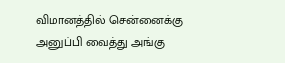விமானத்தில் சென்னைக்கு அனுப்பி வைத்து அங்கு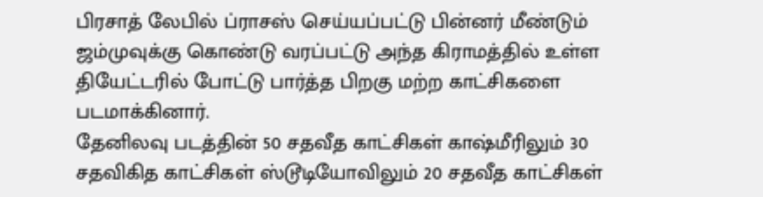பிரசாத் லேபில் ப்ராசஸ் செய்யப்பட்டு பின்னர் மீண்டும் ஜம்முவுக்கு கொண்டு வரப்பட்டு அந்த கிராமத்தில் உள்ள தியேட்டரில் போட்டு பார்த்த பிறகு மற்ற காட்சிகளை படமாக்கினார்.
தேனிலவு படத்தின் 50 சதவீத காட்சிகள் காஷ்மீரிலும் 30 சதவிகித காட்சிகள் ஸ்டூடியோவிலும் 20 சதவீத காட்சிகள்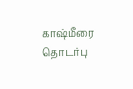காஷ்மீரை தொடர்பு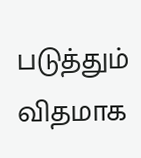படுத்தும் விதமாக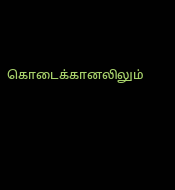கொடைக்கானலிலும்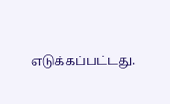எடுக்கப்பட்டது.